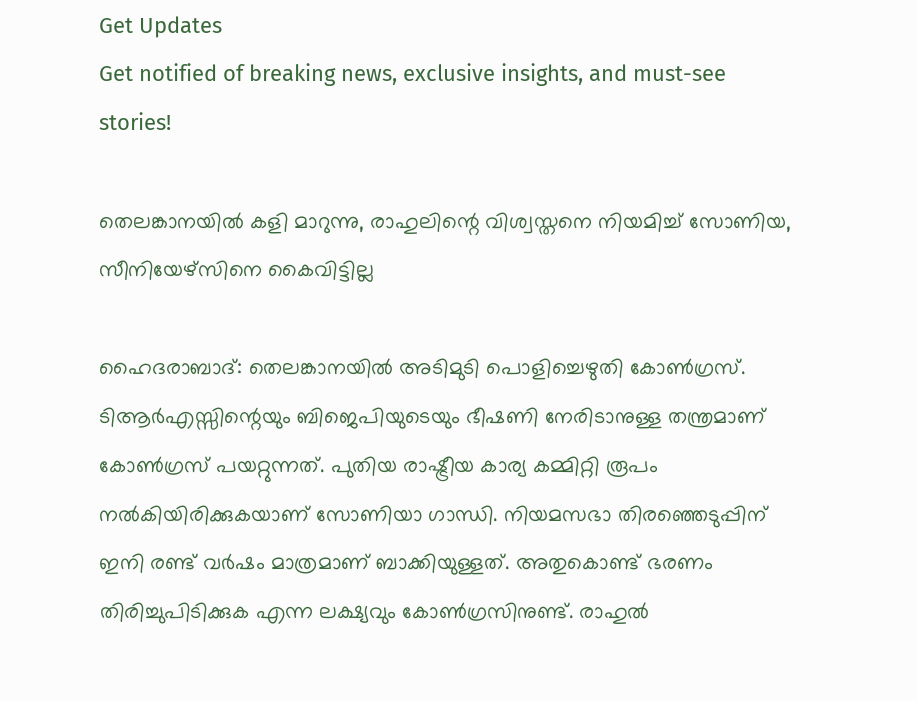Get Updates
Get notified of breaking news, exclusive insights, and must-see stories!

തെലങ്കാനയില്‍ കളി മാറുന്നു, രാഹുലിന്റെ വിശ്വസ്തനെ നിയമിച്ച് സോണിയ, സീനിയേഴ്‌സിനെ കൈവിട്ടില്ല

ഹൈദരാബാദ്: തെലങ്കാനയില്‍ അടിമുടി പൊളിച്ചെഴുതി കോണ്‍ഗ്രസ്. ടിആര്‍എസ്സിന്റെയും ബിജെപിയുടെയും ഭീഷണി നേരിടാനുള്ള തന്ത്രമാണ് കോണ്‍ഗ്രസ് പയറ്റുന്നത്. പുതിയ രാഷ്ട്രീയ കാര്യ കമ്മിറ്റി രൂപം നല്‍കിയിരിക്കുകയാണ് സോണിയാ ഗാന്ധി. നിയമസഭാ തിരഞ്ഞെടുപ്പിന് ഇനി രണ്ട് വര്‍ഷം മാത്രമാണ് ബാക്കിയുള്ളത്. അതുകൊണ്ട് ഭരണം തിരിച്ചുപിടിക്കുക എന്ന ലക്ഷ്യവും കോണ്‍ഗ്രസിനുണ്ട്. രാഹുല്‍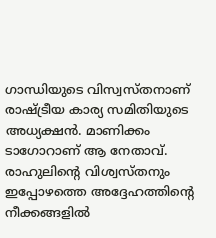ഗാന്ധിയുടെ വിസ്വസ്തനാണ് രാഷ്ട്രീയ കാര്യ സമിതിയുടെ അധ്യക്ഷന്‍. മാണിക്കം ടാഗോറാണ് ആ നേതാവ്. രാഹുലിന്റെ വിശ്വസ്തനും ഇപ്പോഴത്തെ അദ്ദേഹത്തിന്റെ നീക്കങ്ങളില്‍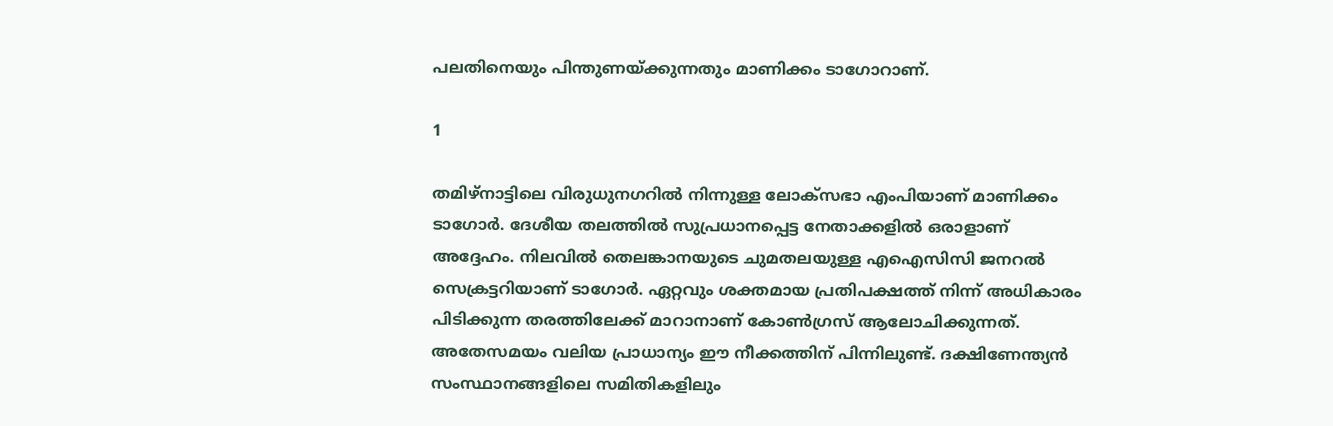പലതിനെയും പിന്തുണയ്ക്കുന്നതും മാണിക്കം ടാഗോറാണ്.

1

തമിഴ്‌നാട്ടിലെ വിരുധുനഗറില്‍ നിന്നുള്ള ലോക്‌സഭാ എംപിയാണ് മാണിക്കം ടാഗോര്‍. ദേശീയ തലത്തില്‍ സുപ്രധാനപ്പെട്ട നേതാക്കളില്‍ ഒരാളാണ് അദ്ദേഹം. നിലവില്‍ തെലങ്കാനയുടെ ചുമതലയുള്ള എഐസിസി ജനറല്‍ സെക്രട്ടറിയാണ് ടാഗോര്‍. ഏറ്റവും ശക്തമായ പ്രതിപക്ഷത്ത് നിന്ന് അധികാരം പിടിക്കുന്ന തരത്തിലേക്ക് മാറാനാണ് കോണ്‍ഗ്രസ് ആലോചിക്കുന്നത്. അതേസമയം വലിയ പ്രാധാന്യം ഈ നീക്കത്തിന് പിന്നിലുണ്ട്. ദക്ഷിണേന്ത്യന്‍ സംസ്ഥാനങ്ങളിലെ സമിതികളിലും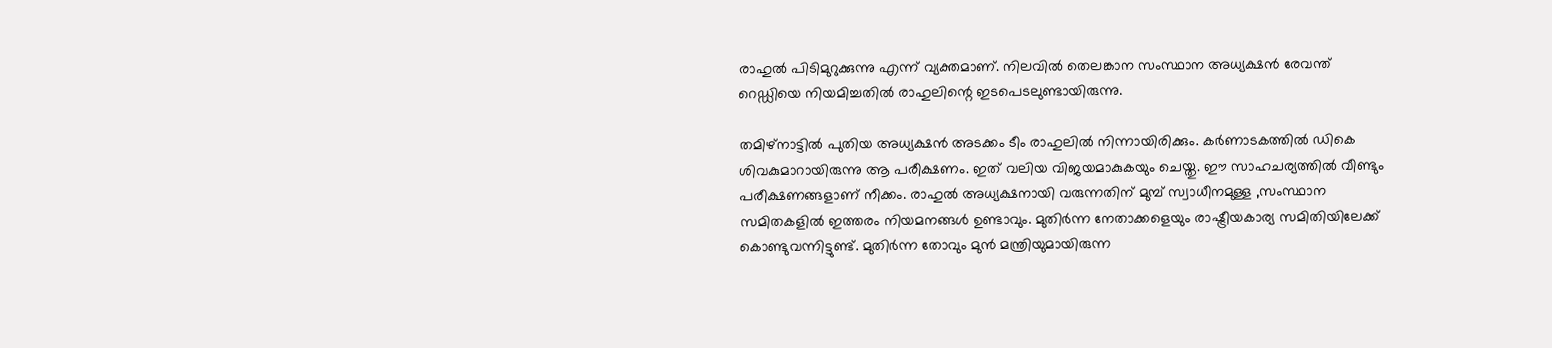രാഹുല്‍ പിടിമുറുക്കുന്നു എന്ന് വ്യക്തമാണ്. നിലവില്‍ തെലങ്കാന സംസ്ഥാന അധ്യക്ഷന്‍ രേവന്ത് റെഡ്ഡിയെ നിയമിച്ചതില്‍ രാഹുലിന്റെ ഇടപെടലുണ്ടായിരുന്നു.

തമിഴ്‌നാട്ടില്‍ പുതിയ അധ്യക്ഷന്‍ അടക്കം ടീം രാഹുലില്‍ നിന്നായിരിക്കും. കര്‍ണാടകത്തില്‍ ഡികെ ശിവകുമാറായിരുന്നു ആ പരീക്ഷണം. ഇത് വലിയ വിജയമാകുകയും ചെയ്തു. ഈ സാഹചര്യത്തില്‍ വീണ്ടും പരീക്ഷണങ്ങളാണ് നീക്കം. രാഹുല്‍ അധ്യക്ഷനായി വരുന്നതിന് മുമ്പ് സ്വാധീനമുള്ള ,സംസ്ഥാന സമിതകളില്‍ ഇത്തരം നിയമനങ്ങള്‍ ഉണ്ടാവും. മുതിര്‍ന്ന നേതാക്കളെയും രാഷ്ട്രീയകാര്യ സമിതിയിലേക്ക് കൊണ്ടുവന്നിട്ടുണ്ട്. മുതിര്‍ന്ന തോവും മുന്‍ മന്ത്രിയുമായിരുന്ന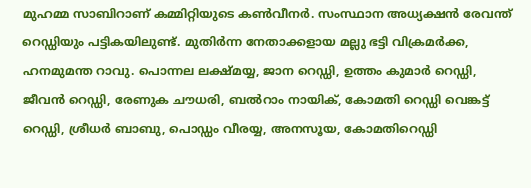മുഹമ്മ സാബിറാണ് കമ്മിറ്റിയുടെ കണ്‍വീനര്‍. സംസ്ഥാന അധ്യക്ഷന്‍ രേവന്ത് റെഡ്ഡിയും പട്ടികയിലുണ്ട്. മുതിര്‍ന്ന നേതാക്കളായ മല്ലു ഭട്ടി വിക്രമര്‍ക്ക, ഹനമുമന്ത റാവു. പൊന്നല ലക്ഷ്മയ്യ, ജാന റെഡ്ഡി, ഉത്തം കുമാര്‍ റെഡ്ഡി, ജീവന്‍ റെഡ്ഡി, രേണുക ചൗധരി, ബല്‍റാം നായിക്, കോമതി റെഡ്ഡി വെങ്കട്ട് റെഡ്ഡി, ശ്രീധര്‍ ബാബു, പൊഡ്ഡം വീരയ്യ, അനസൂയ, കോമതിറെഡ്ഡി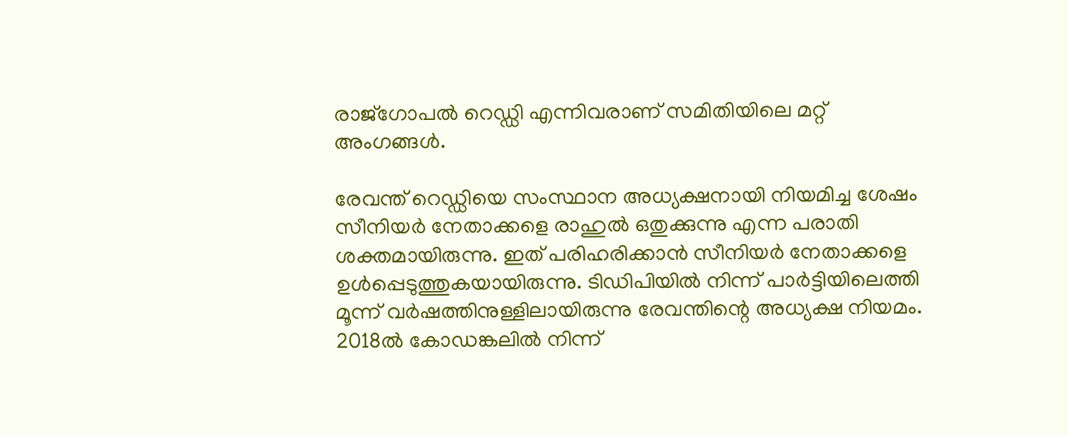രാജ്‌ഗോപല്‍ റെഡ്ഡി എന്നിവരാണ് സമിതിയിലെ മറ്റ് അംഗങ്ങള്‍.

രേവന്ത് റെഡ്ഡിയെ സംസ്ഥാന അധ്യക്ഷനായി നിയമിച്ച ശേഷം സീനിയര്‍ നേതാക്കളെ രാഹുല്‍ ഒതുക്കുന്നു എന്ന പരാതി ശക്തമായിരുന്നു. ഇത് പരിഹരിക്കാന്‍ സീനിയര്‍ നേതാക്കളെ ഉള്‍പ്പെടുത്തുകയായിരുന്നു. ടിഡിപിയില്‍ നിന്ന് പാര്‍ട്ടിയിലെത്തി മൂന്ന് വര്‍ഷത്തിനുള്ളിലായിരുന്നു രേവന്തിന്റെ അധ്യക്ഷ നിയമം. 2018ല്‍ കോഡങ്കലില്‍ നിന്ന്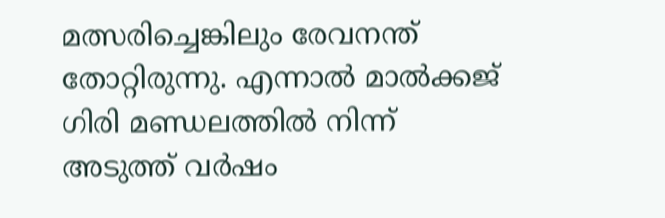മത്സരിച്ചെങ്കിലും രേവനന്ത് തോറ്റിരുന്നു. എന്നാല്‍ മാല്‍ക്കജ് ഗിരി മണ്ഡലത്തില്‍ നിന്ന് അടുത്ത് വര്‍ഷം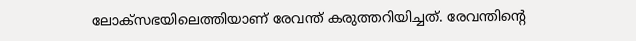ലോക്‌സഭയിലെത്തിയാണ് രേവന്ത് കരുത്തറിയിച്ചത്. രേവന്തിന്റെ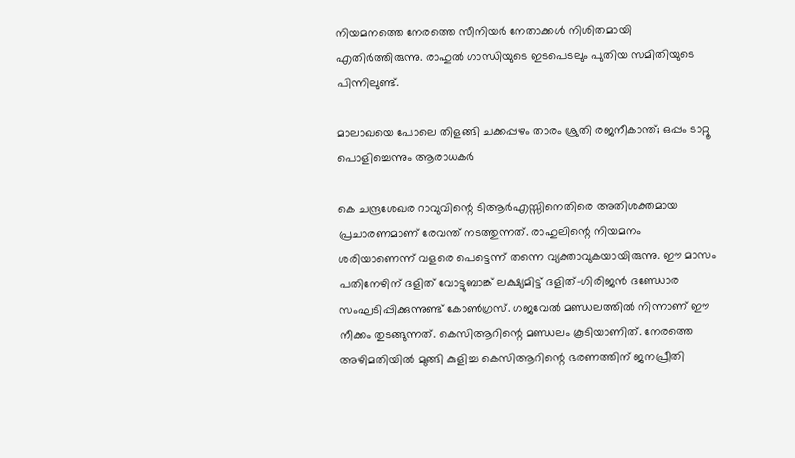നിയമനത്തെ നേരത്തെ സീനിയര്‍ നേതാക്കള്‍ നിശിതമായി എതിര്‍ത്തിരുന്നു. രാഹുല്‍ ഗാന്ധിയുടെ ഇടപെടലും പുതിയ സമിതിയുടെ പിന്നിലുണ്ട്.

മാലാഖയെ പോലെ തിളങ്ങി ചക്കപ്പഴം താരം ശ്രുതി രജനീകാന്ത്; ഒപ്പം ടാറ്റൂ പൊളിച്ചെന്നും ആരാധകര്‍

കെ ചന്ദ്രശേഖര റാവുവിന്റെ ടിആര്‍എസ്സിനെതിരെ അതിശക്തമായ പ്രചാരണമാണ് രേവന്ത് നടത്തുന്നത്. രാഹുലിന്റെ നിയമനം ശരിയാണെന്ന് വളരെ പെട്ടെന്ന് തന്നെ വ്യക്താവുകയായിരുന്നു. ഈ മാസം പതിനേഴിന് ദളിത് വോട്ടുബാങ്ക് ലക്ഷ്യമിട്ട് ദളിത്-ഗിരിജന്‍ ദണ്ഡോര സംഘടിപ്പിക്കുന്നുണ്ട് കോണ്‍ഗ്രസ്. ഗജവേല്‍ മണ്ഡലത്തില്‍ നിന്നാണ് ഈ നീക്കം തുടങ്ങുന്നത്. കെസിആറിന്റെ മണ്ഡലം കൂടിയാണിത്. നേരത്തെ അഴിമതിയില്‍ മുങ്ങി കുളിച്ച കെസിആറിന്റെ ഭരണത്തിന് ജനപ്രീതി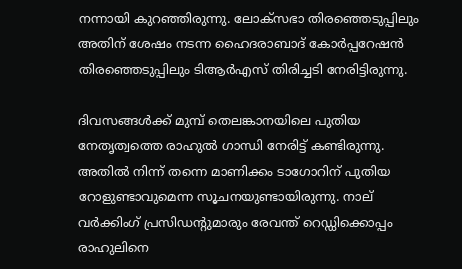നന്നായി കുറഞ്ഞിരുന്നു. ലോക്‌സഭാ തിരഞ്ഞെടുപ്പിലും അതിന് ശേഷം നടന്ന ഹൈദരാബാദ് കോര്‍പ്പറേഷന്‍ തിരഞ്ഞെടുപ്പിലും ടിആര്‍എസ് തിരിച്ചടി നേരിട്ടിരുന്നു.

ദിവസങ്ങള്‍ക്ക് മുമ്പ് തെലങ്കാനയിലെ പുതിയ നേതൃത്വത്തെ രാഹുല്‍ ഗാന്ധി നേരിട്ട് കണ്ടിരുന്നു. അതില്‍ നിന്ന് തന്നെ മാണിക്കം ടാഗോറിന് പുതിയ റോളുണ്ടാവുമെന്ന സൂചനയുണ്ടായിരുന്നു. നാല് വര്‍ക്കിംഗ് പ്രസിഡന്റുമാരും രേവന്ത് റെഡ്ഡിക്കൊപ്പം രാഹുലിനെ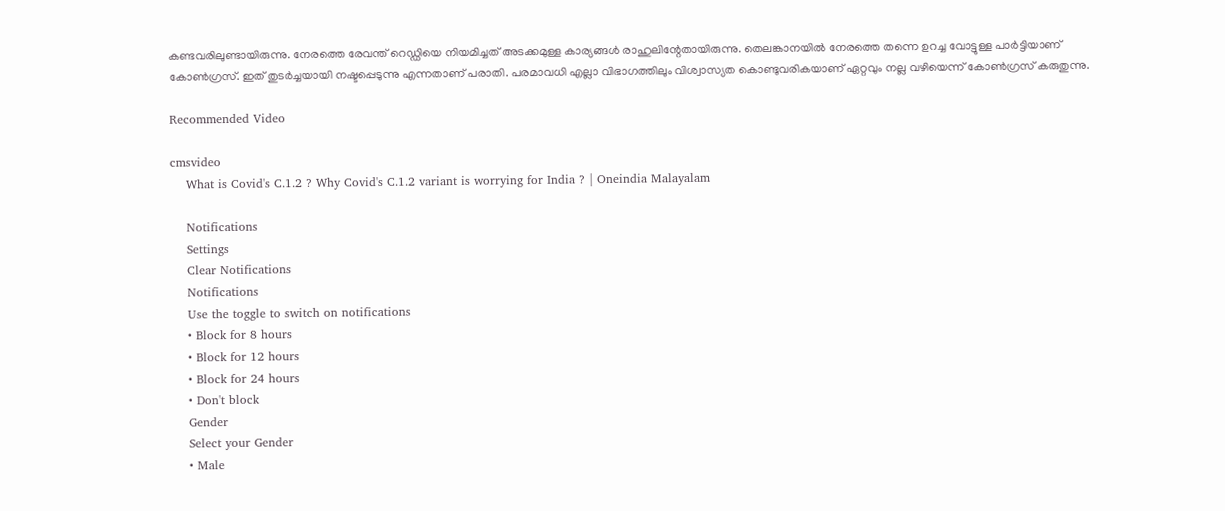കണ്ടവരിലുണ്ടായിരുന്നു. നേരത്തെ രേവന്ത് റെഡ്ഡിയെ നിയമിച്ചത് അടക്കമുള്ള കാര്യങ്ങള്‍ രാഹുലിന്റേതായിരുന്നു. തെലങ്കാനയില്‍ നേരത്തെ തന്നെ ഉറച്ച വോട്ടുള്ള പാര്‍ട്ടിയാണ് കോണ്‍ഗ്രസ്. ഇത് തുടര്‍ച്ചയായി നഷ്ടപ്പെടുന്നു എന്നതാണ് പരാതി. പരമാവധി എല്ലാ വിഭാഗത്തിലും വിശ്വാസ്യത കൊണ്ടുവരികയാണ് ഏറ്റവും നല്ല വഴിയെന്ന് കോണ്‍ഗ്രസ് കരുതുന്നു.

Recommended Video

cmsvideo
    What is Covid's C.1.2 ? Why Covid's C.1.2 variant is worrying for India ? | Oneindia Malayalam

    Notifications
    Settings
    Clear Notifications
    Notifications
    Use the toggle to switch on notifications
    • Block for 8 hours
    • Block for 12 hours
    • Block for 24 hours
    • Don't block
    Gender
    Select your Gender
    • Male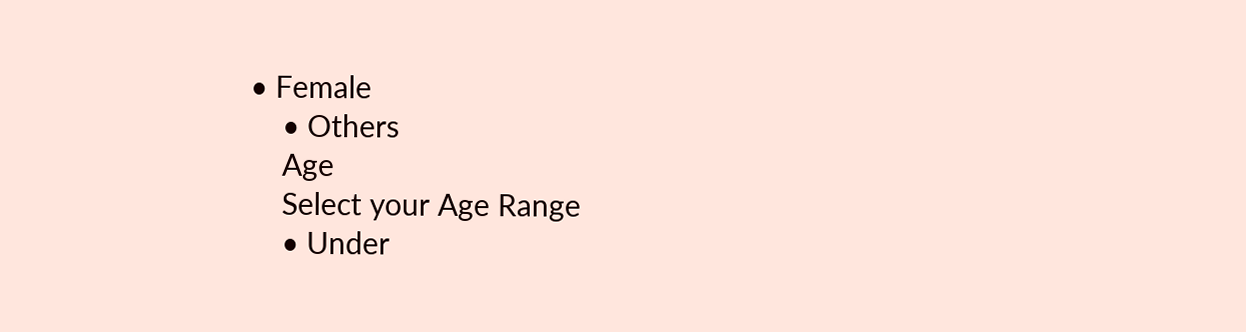• Female
    • Others
    Age
    Select your Age Range
    • Under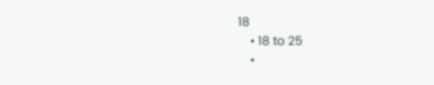18
    • 18 to 25
    •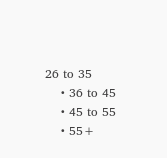26 to 35
    • 36 to 45
    • 45 to 55
    • 55+